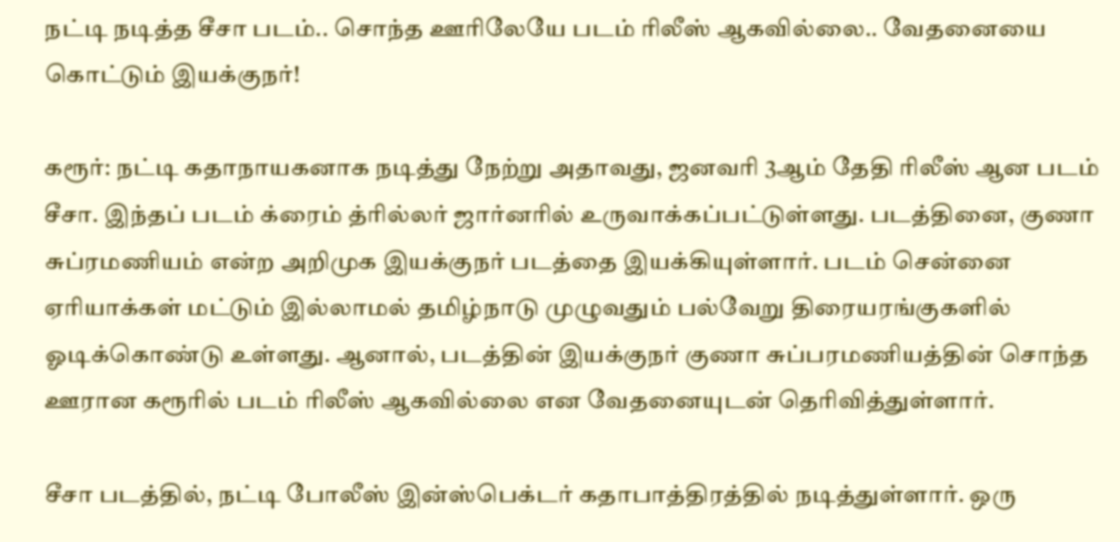நட்டி நடித்த சீசா படம்.. சொந்த ஊரிலேயே படம் ரிலீஸ் ஆகவில்லை.. வேதனையை கொட்டும் இயக்குநர்!

கரூர்: நட்டி கதாநாயகனாக நடித்து நேற்று அதாவது, ஜனவரி 3ஆம் தேதி ரிலீஸ் ஆன படம் சீசா. இந்தப் படம் க்ரைம் த்ரில்லர் ஜார்னரில் உருவாக்கப்பட்டுள்ளது. படத்தினை, குணா சுப்ரமணியம் என்ற அறிமுக இயக்குநர் படத்தை இயக்கியுள்ளார். படம் சென்னை ஏரியாக்கள் மட்டும் இல்லாமல் தமிழ்நாடு முழுவதும் பல்வேறு திரையரங்குகளில் ஓடிக்கொண்டு உள்ளது. ஆனால், படத்தின் இயக்குநர் குணா சுப்பரமணியத்தின் சொந்த ஊரான கரூரில் படம் ரிலீஸ் ஆகவில்லை என வேதனையுடன் தெரிவித்துள்ளார்.

சீசா படத்தில், நட்டி போலீஸ் இன்ஸ்பெக்டர் கதாபாத்திரத்தில் நடித்துள்ளார். ஒரு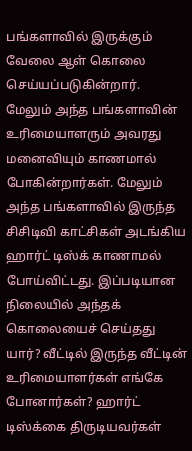பங்களாவில் இருக்கும் வேலை ஆள் கொலை செய்யப்படுகின்றார். மேலும் அந்த பங்களாவின் உரிமையாளரும் அவரது மனைவியும் காணமால் போகின்றார்கள். மேலும் அந்த பங்களாவில் இருந்த சிசிடிவி காட்சிகள் அடங்கிய ஹார்ட் டிஸ்க் காணாமல் போய்விட்டது. இப்படியான நிலையில் அந்தக் கொலையைச் செய்தது யார்? வீட்டில் இருந்த வீட்டின் உரிமையாளர்கள் எங்கே போனார்கள்? ஹார்ட் டிஸ்க்கை திருடியவர்கள்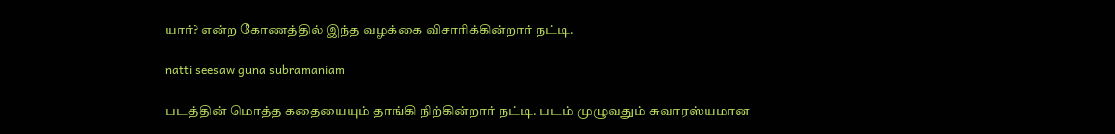யார்? என்ற கோணத்தில் இந்த வழக்கை விசாரிக்கின்றார் நட்டி.

natti seesaw guna subramaniam

படத்தின் மொத்த கதையையும் தாங்கி நிற்கின்றார் நட்டி. படம் முழுவதும் சுவாரஸ்யமான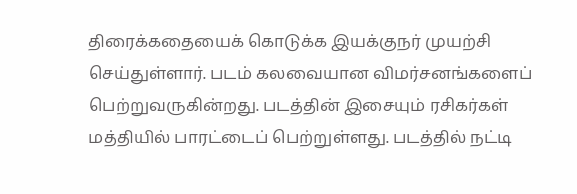திரைக்கதையைக் கொடுக்க இயக்குநர் முயற்சி செய்துள்ளார். படம் கலவையான விமர்சனங்களைப் பெற்றுவருகின்றது. படத்தின் இசையும் ரசிகர்கள் மத்தியில் பாரட்டைப் பெற்றுள்ளது. படத்தில் நட்டி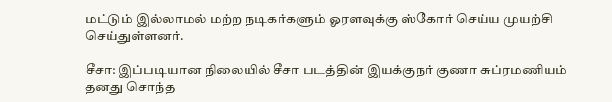மட்டும் இல்லாமல் மற்ற நடிகர்களும் ஓரளவுக்கு ஸ்கோர் செய்ய முயற்சி செய்துள்ளனர்.

சீசா: இப்படியான நிலையில் சீசா படத்தின் இயக்குநர் குணா சுப்ரமணியம் தனது சொந்த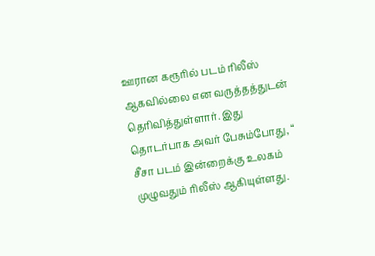ஊரான கரூரில் படம் ரிலீஸ் ஆகவில்லை என வருத்தத்துடன் தெரிவித்துள்ளார். இது தொடர்பாக அவர் பேசும்போது, “ சீசா படம் இன்றைக்கு உலகம் முழுவதும் ரிலீஸ் ஆகியுள்ளது.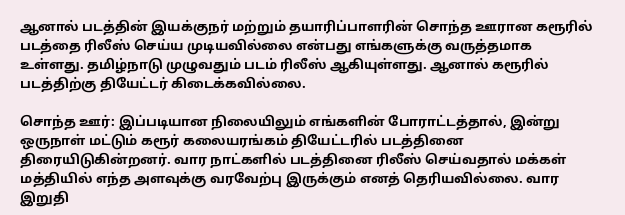ஆனால் படத்தின் இயக்குநர் மற்றும் தயாரிப்பாளரின் சொந்த ஊரான கரூரில் படத்தை ரிலீஸ் செய்ய முடியவில்லை என்பது எங்களுக்கு வருத்தமாக உள்ளது. தமிழ்நாடு முழுவதும் படம் ரிலீஸ் ஆகியுள்ளது. ஆனால் கரூரில் படத்திற்கு தியேட்டர் கிடைக்கவில்லை.

சொந்த ஊர்: இப்படியான நிலையிலும் எங்களின் போராட்டத்தால், இன்று ஒருநாள் மட்டும் கரூர் கலையரங்கம் தியேட்டரில் படத்தினை திரையிடுகின்றனர். வார நாட்களில் படத்தினை ரிலீஸ் செய்வதால் மக்கள் மத்தியில் எந்த அளவுக்கு வரவேற்பு இருக்கும் எனத் தெரியவில்லை. வார இறுதி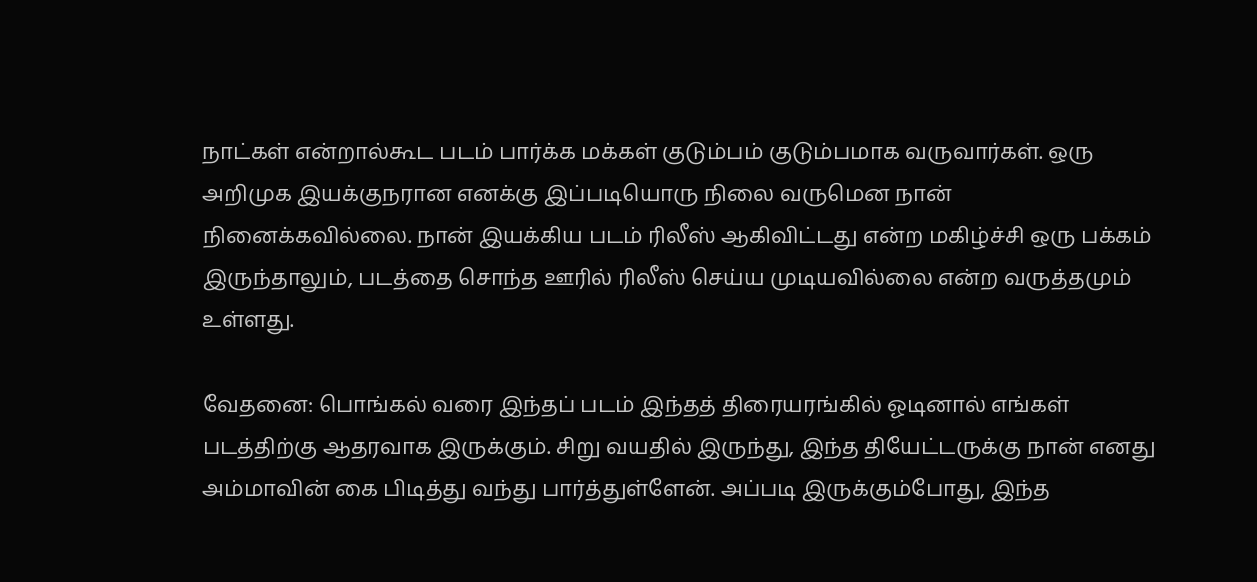நாட்கள் என்றால்கூட படம் பார்க்க மக்கள் குடும்பம் குடும்பமாக வருவார்கள். ஒரு அறிமுக இயக்குநரான எனக்கு இப்படியொரு நிலை வருமென நான் நினைக்கவில்லை. நான் இயக்கிய படம் ரிலீஸ் ஆகிவிட்டது என்ற மகிழ்ச்சி ஒரு பக்கம் இருந்தாலும், படத்தை சொந்த ஊரில் ரிலீஸ் செய்ய முடியவில்லை என்ற வருத்தமும் உள்ளது.

வேதனை: பொங்கல் வரை இந்தப் படம் இந்தத் திரையரங்கில் ஓடினால் எங்கள் படத்திற்கு ஆதரவாக இருக்கும். சிறு வயதில் இருந்து, இந்த தியேட்டருக்கு நான் எனது அம்மாவின் கை பிடித்து வந்து பார்த்துள்ளேன். அப்படி இருக்கும்போது, இந்த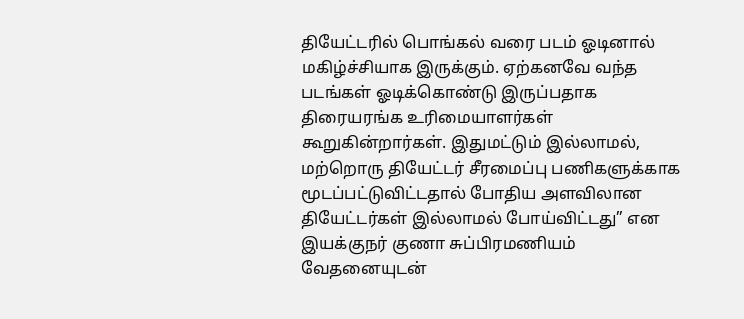தியேட்டரில் பொங்கல் வரை படம் ஓடினால் மகிழ்ச்சியாக இருக்கும். ஏற்கனவே வந்த படங்கள் ஓடிக்கொண்டு இருப்பதாக திரையரங்க உரிமையாளர்கள் கூறுகின்றார்கள். இதுமட்டும் இல்லாமல், மற்றொரு தியேட்டர் சீரமைப்பு பணிகளுக்காக மூடப்பட்டுவிட்டதால் போதிய அளவிலான தியேட்டர்கள் இல்லாமல் போய்விட்டது” என இயக்குநர் குணா சுப்பிரமணியம் வேதனையுடன்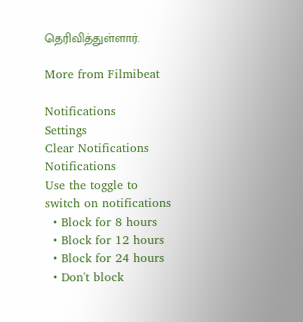தெரிவித்துள்ளார்.

More from Filmibeat

Notifications
Settings
Clear Notifications
Notifications
Use the toggle to switch on notifications
  • Block for 8 hours
  • Block for 12 hours
  • Block for 24 hours
  • Don't block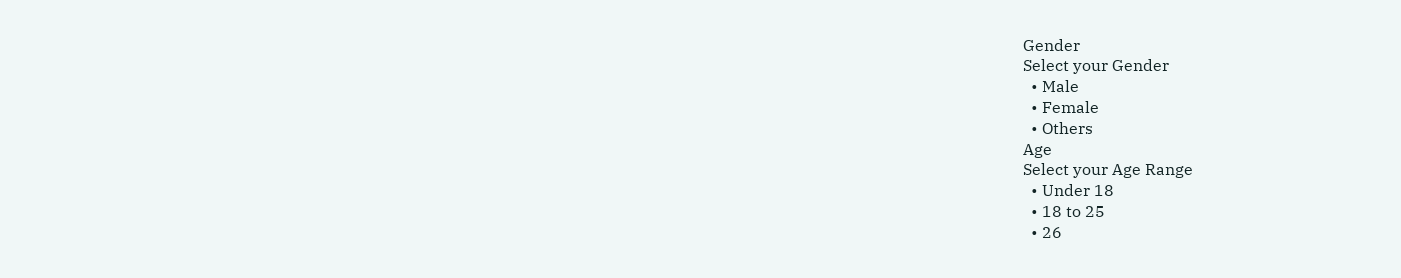Gender
Select your Gender
  • Male
  • Female
  • Others
Age
Select your Age Range
  • Under 18
  • 18 to 25
  • 26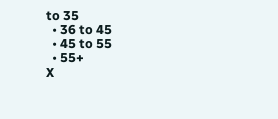to 35
  • 36 to 45
  • 45 to 55
  • 55+
X